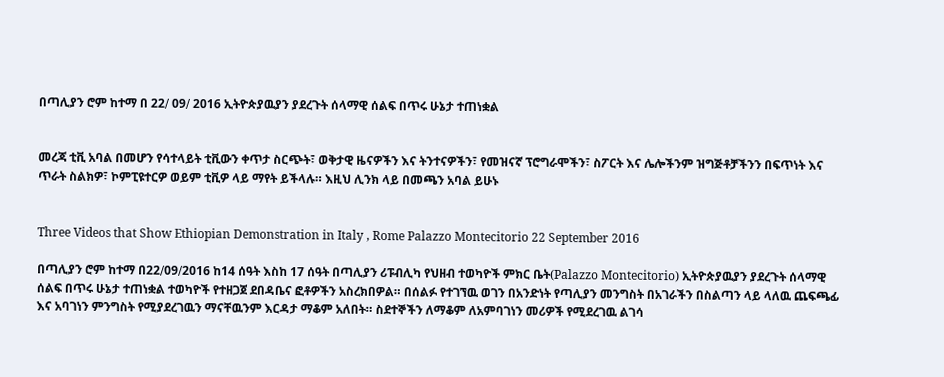በጣሊያን ሮም ከተማ በ 22∕ 09∕ 2016 ኢትዮጵያዉያን ያደረጉት ሰላማዊ ሰልፍ በጥሩ ሁኔታ ተጠነቋል


መረጃ ቲቪ አባል በመሆን የሳተላይት ቲቪውን ቀጥታ ስርጭት፣ ወቅታዊ ዜናዎችን እና ትንተናዎችን፣ የመዝናኛ ፕሮግራሞችን፣ ስፖርት እና ሌሎችንም ዝግጅቶቻችንን በፍጥነት እና ጥራት ስልክዎ፣ ኮምፒዩተርዎ ወይም ቲቪዎ ላይ ማየት ይችላሉ። እዚህ ሊንክ ላይ በመጫን አባል ይሁኑ


Three Videos that Show Ethiopian Demonstration in Italy , Rome Palazzo Montecitorio 22 September 2016

በጣሊያን ሮም ከተማ በ22∕09∕2016 ከ14 ሰዓት እስከ 17 ሰዓት በጣሊያን ሪፑብሊካ የህዘብ ተወካዮች ምክር ቤት(Palazzo Montecitorio) ኢትዮጵያዉያን ያደረጉት ሰላማዊ ሰልፍ በጥሩ ሁኔታ ተጠነቋል ተወካዮች የተዘጋጀ ደበዳቤና ፎቶዎችን አስረክበዎል። በሰልፉ የተገኘዉ ወገን በአንድነት የጣሊያን መንግስት በአገራችን በስልጣን ላይ ላለዉ ጨፍጫፊ እና አባገነን ምንግስት የሚያደረገዉን ማናቸዉንም እርዳታ ማቆም አለበት። ስደተኞችን ለማቆም ለአምባገነን መሪዎች የሚደረገዉ ልገሳ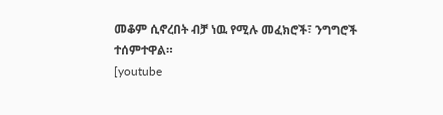መቆም ሲኖረበት ብቻ ነዉ የሚሉ መፈክሮች፣ ንግግሮች ተሰምተዋል።
[youtube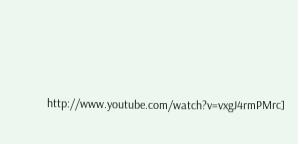http://www.youtube.com/watch?v=vxgJ4rmPMrc]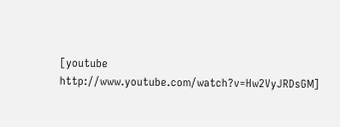[youtube http://www.youtube.com/watch?v=Hw2VyJRDsGM]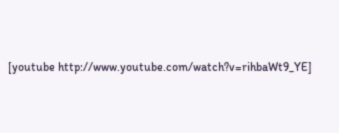[youtube http://www.youtube.com/watch?v=rihbaWt9_YE]